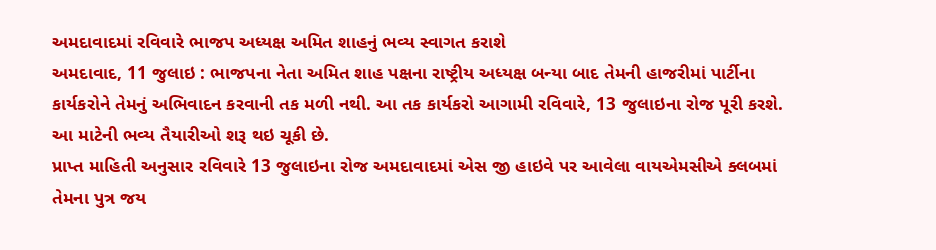અમદાવાદમાં રવિવારે ભાજપ અધ્યક્ષ અમિત શાહનું ભવ્ય સ્વાગત કરાશે
અમદાવાદ, 11 જુલાઇ : ભાજપના નેતા અમિત શાહ પક્ષના રાષ્ટ્રીય અધ્યક્ષ બન્યા બાદ તેમની હાજરીમાં પાર્ટીના કાર્યકરોને તેમનું અભિવાદન કરવાની તક મળી નથી. આ તક કાર્યકરો આગામી રવિવારે, 13 જુલાઇના રોજ પૂરી કરશે. આ માટેની ભવ્ય તૈયારીઓ શરૂ થઇ ચૂકી છે.
પ્રાપ્ત માહિતી અનુસાર રવિવારે 13 જુલાઇના રોજ અમદાવાદમાં એસ જી હાઇવે પર આવેલા વાયએમસીએ ક્લબમાં તેમના પુત્ર જય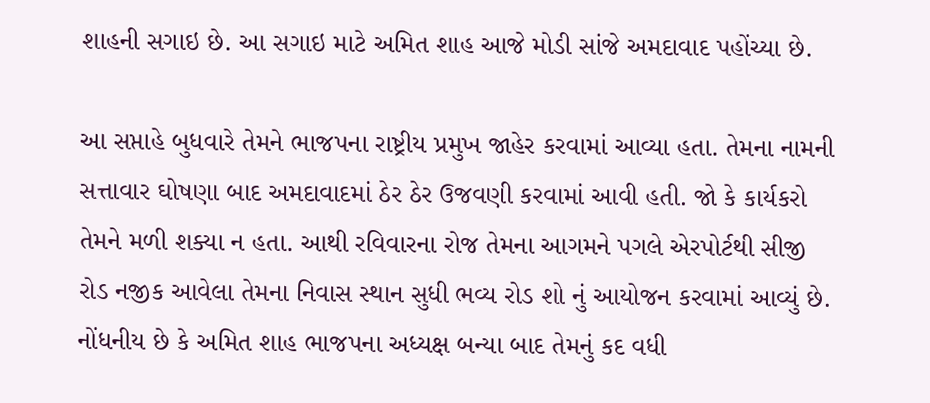શાહની સગાઇ છે. આ સગાઇ માટે અમિત શાહ આજે મોડી સાંજે અમદાવાદ પહોંચ્યા છે.

આ સપ્તાહે બુધવારે તેમને ભાજપના રાષ્ટ્રીય પ્રમુખ જાહેર કરવામાં આવ્યા હતા. તેમના નામની સત્તાવાર ઘોષણા બાદ અમદાવાદમાં ઠેર ઠેર ઉજવણી કરવામાં આવી હતી. જો કે કાર્યકરો તેમને મળી શક્યા ન હતા. આથી રવિવારના રોજ તેમના આગમને પગલે એરપોર્ટથી સીજી રોડ નજીક આવેલા તેમના નિવાસ સ્થાન સુધી ભવ્ય રોડ શો નું આયોજન કરવામાં આવ્યું છે.
નોંધનીય છે કે અમિત શાહ ભાજપના અધ્યક્ષ બન્યા બાદ તેમનું કદ વધી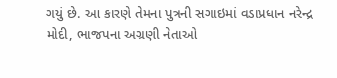ગયું છે. આ કારણે તેમના પુત્રની સગાઇમાં વડાપ્રધાન નરેન્દ્ર મોદી, ભાજપના અગ્રણી નેતાઓ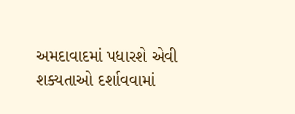અમદાવાદમાં પધારશે એવી શક્યતાઓ દર્શાવવામાં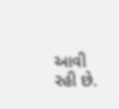આવી રહી છે.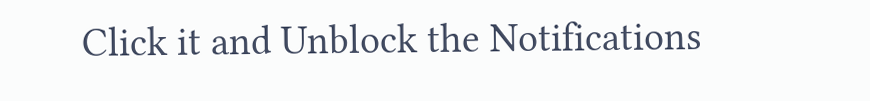Click it and Unblock the Notifications